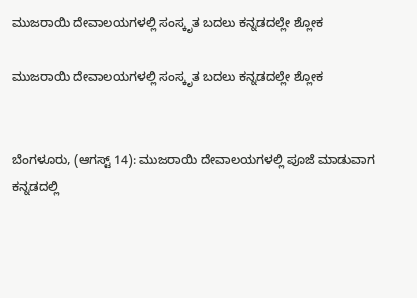ಮುಜರಾಯಿ ದೇವಾಲಯಗಳಲ್ಲಿ ಸಂಸ್ಕೃತ ಬದಲು ಕನ್ನಡದಲ್ಲೇ ಶ್ಲೋಕ

ಮುಜರಾಯಿ ದೇವಾಲಯಗಳಲ್ಲಿ ಸಂಸ್ಕೃತ ಬದಲು ಕನ್ನಡದಲ್ಲೇ ಶ್ಲೋಕ


ಬೆಂಗಳೂರು, (ಆಗಸ್ಟ್ 14): ಮುಜರಾಯಿ ದೇವಾಲಯಗಳಲ್ಲಿ ಪೂಜೆ ಮಾಡುವಾಗ ಕನ್ನಡದಲ್ಲಿ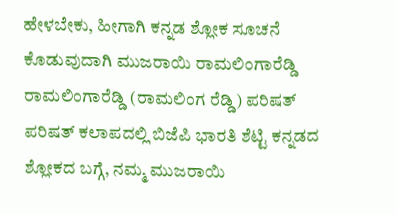ಹೇಳಬೇಕು, ಹೀಗಾಗಿ ಕನ್ನಡ ಶ್ಲೋಕ ಸೂಚನೆ ಕೊಡುವುದಾಗಿ ಮುಜರಾಯಿ ರಾಮಲಿಂಗಾರೆಡ್ಡಿ ರಾಮಲಿಂಗಾರೆಡ್ಡಿ (ರಾಮಲಿಂಗ ರೆಡ್ಡಿ) ಪರಿಷತ್ ಪರಿಷತ್ ಕಲಾಪದಲ್ಲಿ ಬಿಜೆಪಿ ಭಾರತಿ ಶೆಟ್ಟಿ ಕನ್ನಡದ ಶ್ಲೋಕದ ಬಗ್ಗೆ, ನಮ್ಮ ಮುಜರಾಯಿ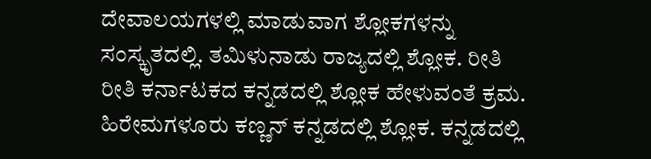ದೇವಾಲಯಗಳಲ್ಲಿ ಮಾಡುವಾಗ ಶ್ಲೋಕಗಳನ್ನು ಸಂಸ್ಕೃತದಲ್ಲಿ. ತಮಿಳುನಾಡು ರಾಜ್ಯದಲ್ಲಿ ಶ್ಲೋಕ. ರೀತಿ ರೀತಿ ಕರ್ನಾಟಕದ ಕನ್ನಡದಲ್ಲಿ ಶ್ಲೋಕ ಹೇಳುವಂತೆ ಕ್ರಮ. ಹಿರೇಮಗಳೂರು ಕಣ್ಣನ್ ಕನ್ನಡದಲ್ಲಿ ಶ್ಲೋಕ. ಕನ್ನಡದಲ್ಲಿ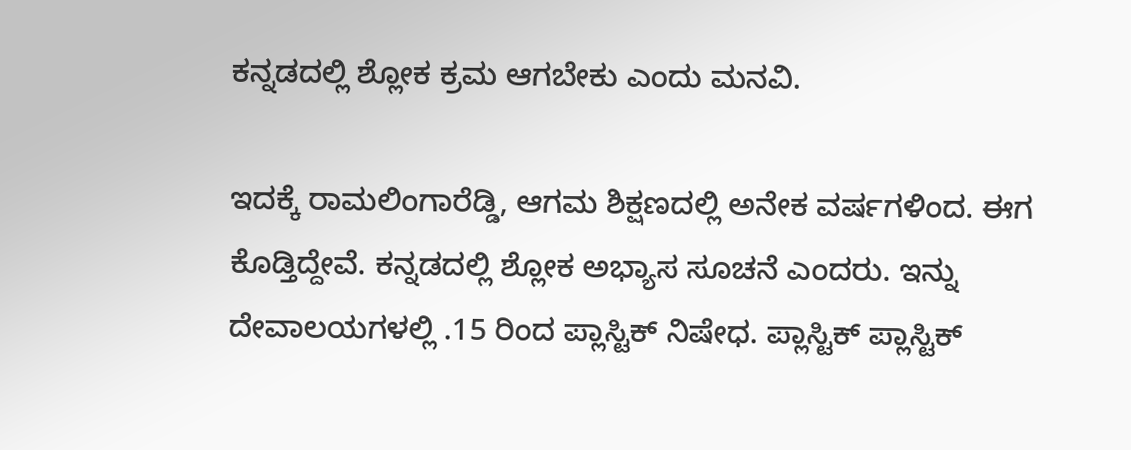ಕನ್ನಡದಲ್ಲಿ ಶ್ಲೋಕ ಕ್ರಮ ಆಗಬೇಕು ಎಂದು ಮನವಿ.

ಇದಕ್ಕೆ ರಾಮಲಿಂಗಾರೆಡ್ಡಿ, ಆಗಮ ಶಿಕ್ಷಣದಲ್ಲಿ ಅನೇಕ ವರ್ಷಗಳಿಂದ. ಈಗ ಕೊಡ್ತಿದ್ದೇವೆ. ಕನ್ನಡದಲ್ಲಿ ಶ್ಲೋಕ ಅಭ್ಯಾಸ ಸೂಚನೆ ಎಂದರು. ಇನ್ನು ದೇವಾಲಯಗಳಲ್ಲಿ .15 ರಿಂದ ಪ್ಲಾಸ್ಟಿಕ್ ನಿಷೇಧ. ಪ್ಲಾಸ್ಟಿಕ್ ಪ್ಲಾಸ್ಟಿಕ್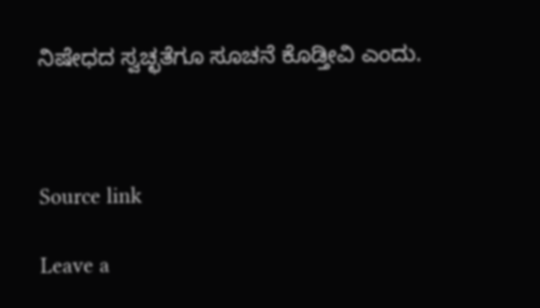ನಿಷೇಧದ ಸ್ವಚ್ಛತೆಗೂ ಸೂಚನೆ ಕೊಡ್ತೀವಿ ಎಂದು.



Source link

Leave a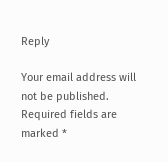Reply

Your email address will not be published. Required fields are marked *